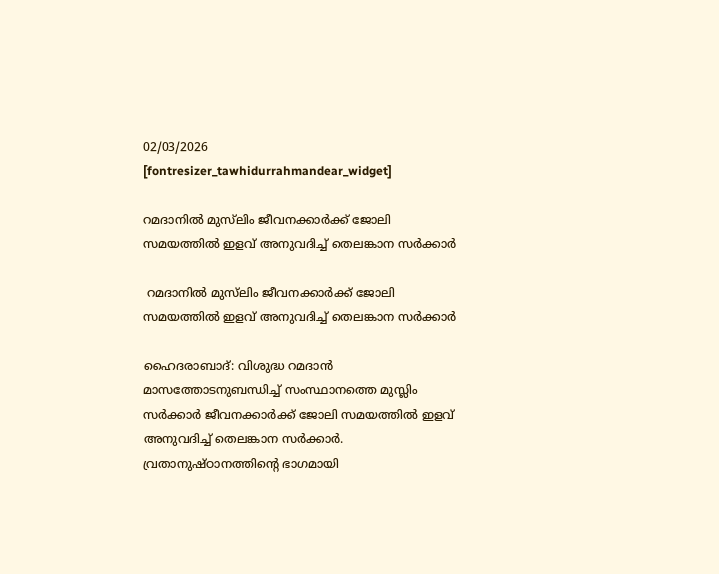02/03/2026
[fontresizer_tawhidurrahmandear_widget]

റമദാനിൽ മുസ്‌ലിം ജീവനക്കാർക്ക് ജോലി സമയത്തിൽ ഇളവ് അനുവദിച്ച് തെലങ്കാന സർക്കാർ

 റമദാനിൽ മുസ്‌ലിം ജീവനക്കാർക്ക് ജോലി സമയത്തിൽ ഇളവ് അനുവദിച്ച് തെലങ്കാന സർക്കാർ

ഹൈദരാബാദ്: വിശുദ്ധ റമദാൻ മാസത്തോടനുബന്ധിച്ച് സംസ്ഥാനത്തെ മുസ്ലിം സർക്കാർ ജീവനക്കാർക്ക് ജോലി സമയത്തിൽ ഇളവ് അനുവദിച്ച് തെലങ്കാന സർക്കാർ. വ്രതാനുഷ്ഠാനത്തിന്റെ ഭാഗമായി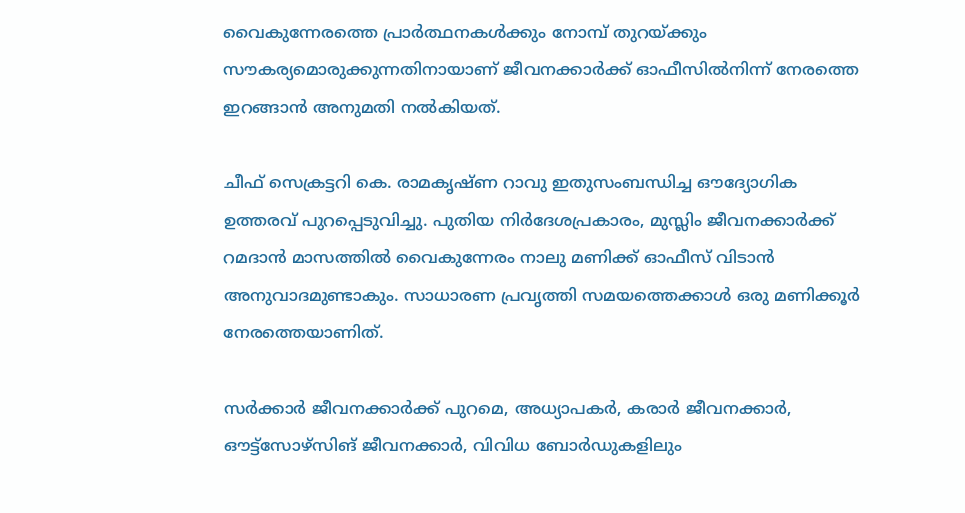വൈകുന്നേരത്തെ പ്രാർത്ഥനകൾക്കും നോമ്പ് തുറയ്ക്കും സൗകര്യമൊരുക്കുന്നതിനായാണ് ജീവനക്കാർക്ക് ഓഫീസിൽനിന്ന് നേരത്തെ ഇറങ്ങാൻ അനുമതി നൽകിയത്.

ചീഫ് സെക്രട്ടറി കെ. രാമകൃഷ്ണ റാവു ഇതുസംബന്ധിച്ച ഔദ്യോഗിക ഉത്തരവ് പുറപ്പെടുവിച്ചു. പുതിയ നിർദേശപ്രകാരം, മുസ്ലിം ജീവനക്കാർക്ക് റമദാൻ മാസത്തിൽ വൈകുന്നേരം നാലു മണിക്ക് ഓഫീസ് വിടാൻ അനുവാദമുണ്ടാകും. സാധാരണ പ്രവൃത്തി സമയത്തെക്കാൾ ഒരു മണിക്കൂർ നേരത്തെയാണിത്.

സർക്കാർ ജീവനക്കാർക്ക് പുറമെ, അധ്യാപകർ, കരാർ ജീവനക്കാർ, ഔട്ട്സോഴ്സിങ് ജീവനക്കാർ, വിവിധ ബോർഡുകളിലും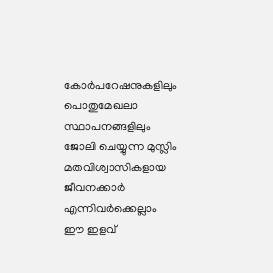കോർപറേഷനുകളിലും പൊതുമേഖലാ സ്ഥാപനങ്ങളിലും ജോലി ചെയ്യുന്ന മുസ്ലിം മതവിശ്വാസികളായ ജീവനക്കാർ എന്നിവർക്കെല്ലാം ഈ ഇളവ്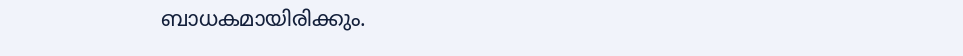ബാധകമായിരിക്കും.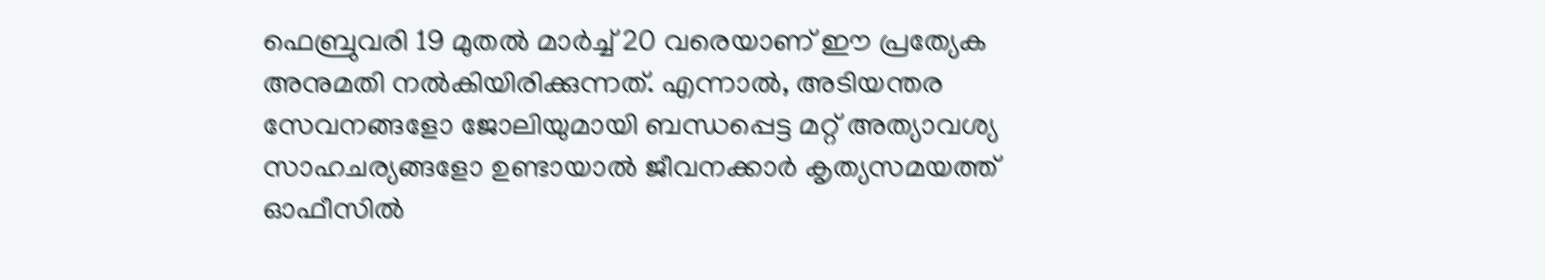ഫെബ്രുവരി 19 മുതൽ മാർച്ച് 20 വരെയാണ് ഈ പ്രത്യേക അനുമതി നൽകിയിരിക്കുന്നത്. എന്നാൽ, അടിയന്തര സേവനങ്ങളോ ജോലിയുമായി ബന്ധപ്പെട്ട മറ്റ് അത്യാവശ്യ സാഹചര്യങ്ങളോ ഉണ്ടായാൽ ജീവനക്കാർ കൃത്യസമയത്ത് ഓഫീസിൽ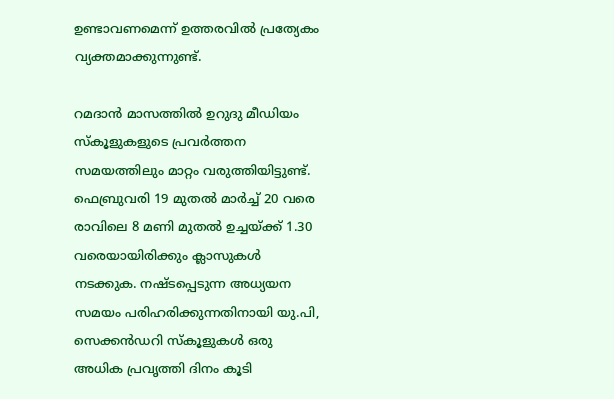ഉണ്ടാവണമെന്ന് ഉത്തരവിൽ പ്രത്യേകം വ്യക്തമാക്കുന്നുണ്ട്.

റമദാൻ മാസത്തിൽ ഉറുദു മീഡിയം സ്‌കൂളുകളുടെ പ്രവർത്തന സമയത്തിലും മാറ്റം വരുത്തിയിട്ടുണ്ട്. ഫെബ്രുവരി 19 മുതൽ മാർച്ച് 20 വരെ രാവിലെ 8 മണി മുതൽ ഉച്ചയ്ക്ക് 1.30 വരെയായിരിക്കും ക്ലാസുകൾ നടക്കുക. നഷ്ടപ്പെടുന്ന അധ്യയന സമയം പരിഹരിക്കുന്നതിനായി യു.പി, സെക്കൻഡറി സ്‌കൂളുകൾ ഒരു അധിക പ്രവൃത്തി ദിനം കൂടി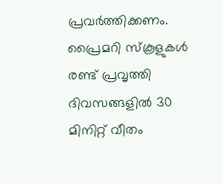പ്രവർത്തിക്കണം. പ്രൈമറി സ്‌കൂളുകൾ രണ്ട് പ്രവൃത്തി ദിവസങ്ങളിൽ 30 മിനിറ്റ് വീതം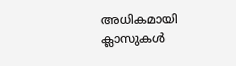അധികമായി ക്ലാസുകൾ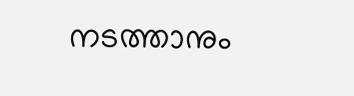നടത്താനും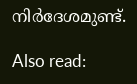നിർദേശമുണ്ട്.

Also read: